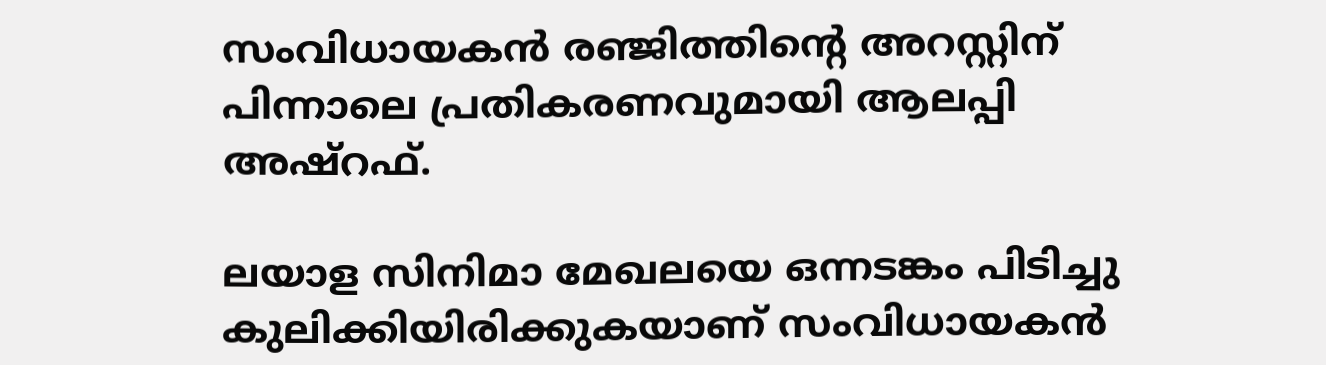സംവിധായകൻ രഞ്ജിത്തിന്റെ അറസ്റ്റിന് പിന്നാലെ പ്രതികരണവുമായി ആലപ്പി അഷ്റഫ്.

ലയാള സിനിമാ മേഖലയെ ഒന്നടങ്കം പിടിച്ചു കുലിക്കിയിരിക്കുകയാണ് സംവിധായകൻ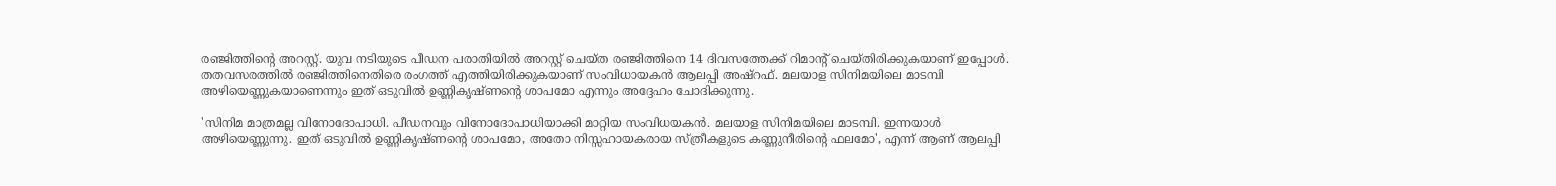രഞ്ജിത്തിന്റെ അറസ്റ്റ്. യുവ നടിയുടെ പീഡന പരാതിയിൽ അറസ്റ്റ് ചെയ്ത രഞ്ജിത്തിനെ 14 ദിവസത്തേക്ക് റിമാന്റ് ചെയ്തിരിക്കുകയാണ് ഇപ്പോൾ. തതവസരത്തിൽ രഞ്ജിത്തിനെതിരെ രംഗത്ത് എത്തിയിരിക്കുകയാണ് സംവിധായകൻ ആലപ്പി അഷ്റഫ്. മലയാള സിനിമയിലെ മാടമ്പി അഴിയെണ്ണുകയാണെന്നും ഇത് ഒടുവിൽ ഉണ്ണികൃഷ്ണന്റെ ശാപമോ എന്നും അദ്ദേഹം ചോദിക്കുന്നു.

'സിനിമ മാത്രമല്ല വിനോദോപാധി. പീഡനവും വിനോദോപാധിയാക്കി മാറ്റിയ സംവിധയകൻ. മലയാള സിനിമയിലെ മാടമ്പി. ഇന്നയാൾ അഴിയെണ്ണുന്നു. ഇത് ഒടുവിൽ ഉണ്ണികൃഷ്ണന്റെ ശാപമോ, അതോ നിസ്സഹായകരായ സ്ത്രീകളുടെ കണ്ണുനീരിന്‍റെ ഫലമോ', എന്ന് ആണ് ആലപ്പി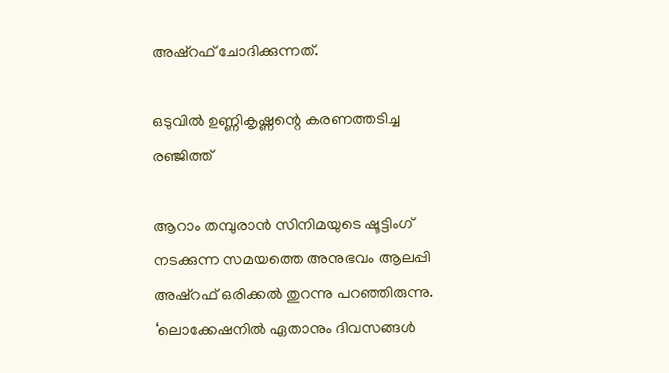അഷ്റഫ് ചോദിക്കുന്നത്.

ഒടുവിൽ ഉണ്ണികൃഷ്ണന്റെ കരണത്തടിച്ച രഞ്ജിത്ത്

ആറാം തമ്പുരാന്‍ സിനിമയുടെ ഷൂട്ടിംഗ് നടക്കുന്ന സമയത്തെ അനുഭവം ആലപ്പി അഷ്റഫ് ഒരിക്കല്‍ തുറന്നു പറഞ്ഞിരുന്നു. ‘ലൊക്കേഷനില്‍ ഏതാനും ദിവസങ്ങള്‍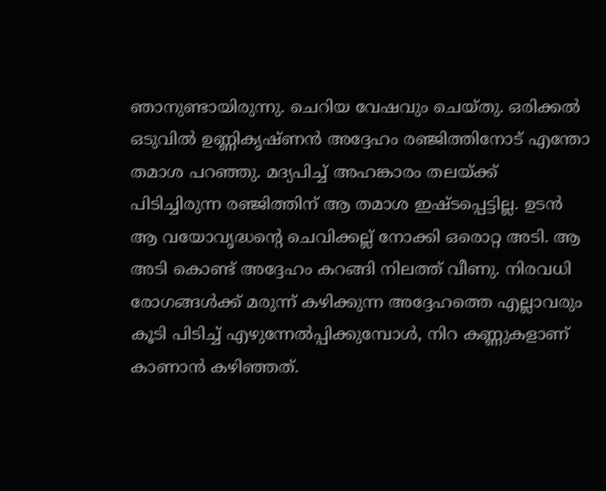ഞാനുണ്ടായിരുന്നു. ചെറിയ വേഷവും ചെയ്തു. ഒരിക്കല്‍ ഒടുവില്‍ ഉണ്ണികൃഷ്ണന്‍ അദ്ദേഹം രഞ്ജിത്തിനോട് എന്തോ തമാശ പറഞ്ഞു. മദ്യപിച്ച് അഹങ്കാരം തലയ്ക്ക് പിടിച്ചിരുന്ന രഞ്ജിത്തിന് ആ തമാശ ഇഷ്ടപ്പെട്ടില്ല. ഉടന്‍ ആ വയോവൃദ്ധന്‍റെ ചെവിക്കല്ല് നോക്കി ഒരൊറ്റ അടി. ആ അടി കൊണ്ട് അദ്ദേഹം കറങ്ങി നിലത്ത് വീണു. നിരവധി രോഗങ്ങള്‍ക്ക് മരുന്ന് കഴിക്കുന്ന അദ്ദേഹത്തെ എല്ലാവരും കൂടി പിടിച്ച് എഴുന്നേല്‍പ്പിക്കുമ്പോള്‍, നിറ കണ്ണുകളാണ് കാണാന്‍ കഴിഞ്ഞത്.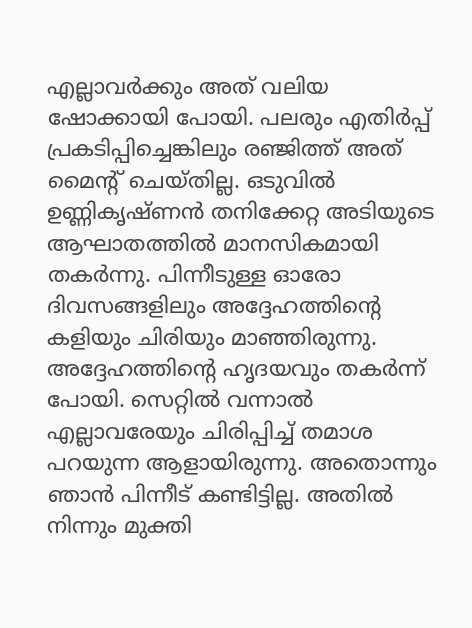എല്ലാവര്‍ക്കും അത് വലിയ ഷോക്കായി പോയി. പലരും എതിര്‍പ്പ് പ്രകടിപ്പിച്ചെങ്കിലും രഞ്ജിത്ത് അത് മൈന്‍റ് ചെയ്തില്ല. ഒടുവില്‍ ഉണ്ണികൃഷ്ണന്‍ തനിക്കേറ്റ അടിയുടെ ആഘാതത്തില്‍ മാനസികമായി തകര്‍ന്നു. പിന്നീടുള്ള ഓരോ ദിവസങ്ങളിലും അദ്ദേഹത്തിന്‍റെ കളിയും ചിരിയും മാഞ്ഞിരുന്നു. അദ്ദേഹത്തിന്‍റെ ഹൃദയവും തകര്‍ന്ന് പോയി. സെറ്റില്‍ വന്നാല്‍ എല്ലാവരേയും ചിരിപ്പിച്ച് തമാശ പറയുന്ന ആളായിരുന്നു. അതൊന്നും ഞാന്‍ പിന്നീട് കണ്ടിട്ടില്ല. അതില്‍ നിന്നും മുക്തി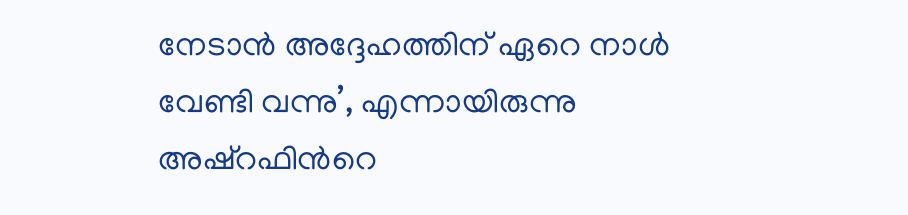നേടാന്‍ അദ്ദേഹത്തിന് ഏറെ നാള്‍ വേണ്ടി വന്നു’, എന്നായിരുന്നു അഷ്റഫിന്‍റെ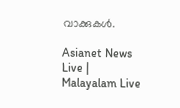വാക്കുകള്‍.

Asianet News Live | Malayalam Live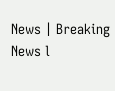News | Breaking News l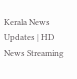Kerala News Updates | HD News Streaming